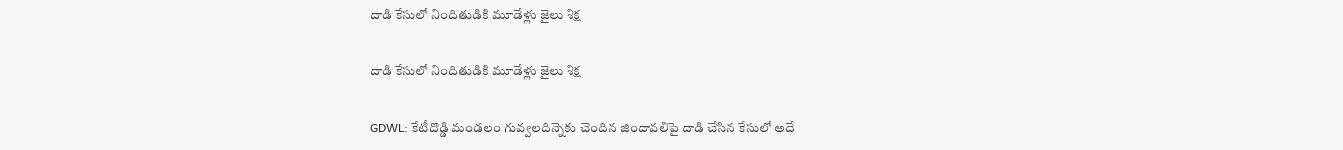దాడి కేసులో నిందితుడికి మూడేళ్లు జైలు శిక్ష

దాడి కేసులో నిందితుడికి మూడేళ్లు జైలు శిక్ష

GDWL: కేటీదొడ్డి మండలం గువ్వలదిన్నెకు చెందిన జిందావలిపై దాడి చేసిన కేసులో అదే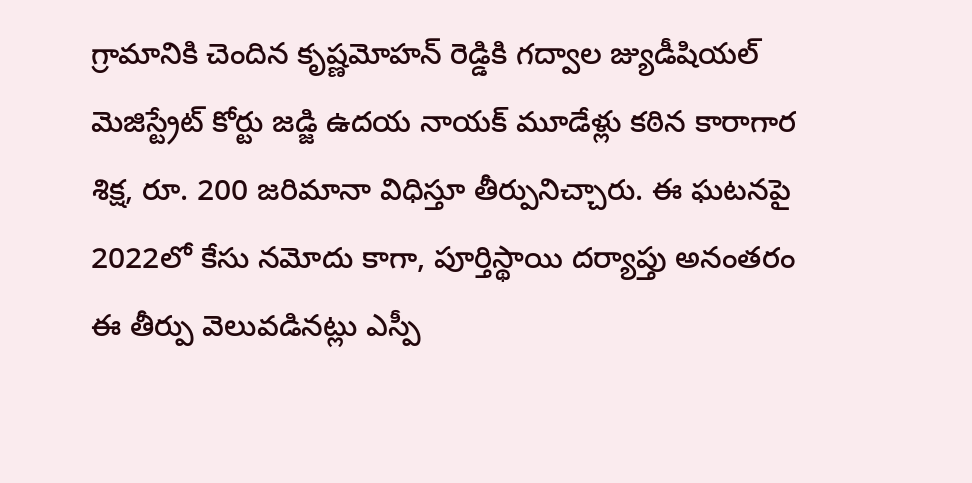గ్రామానికి చెందిన కృష్ణమోహన్ రెడ్డికి గద్వాల జ్యుడీషియల్ మెజిస్ట్రేట్ కోర్టు జడ్జి ఉదయ నాయక్ మూడేళ్లు కఠిన కారాగార శిక్ష, రూ. 200 జరిమానా విధిస్తూ తీర్పునిచ్చారు. ఈ ఘటనపై 2022లో కేసు నమోదు కాగా, పూర్తిస్థాయి దర్యాప్తు అనంతరం ఈ తీర్పు వెలువడినట్లు ఎస్పీ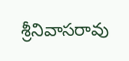శ్రీనివాసరావు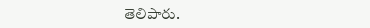తెలిపారు.